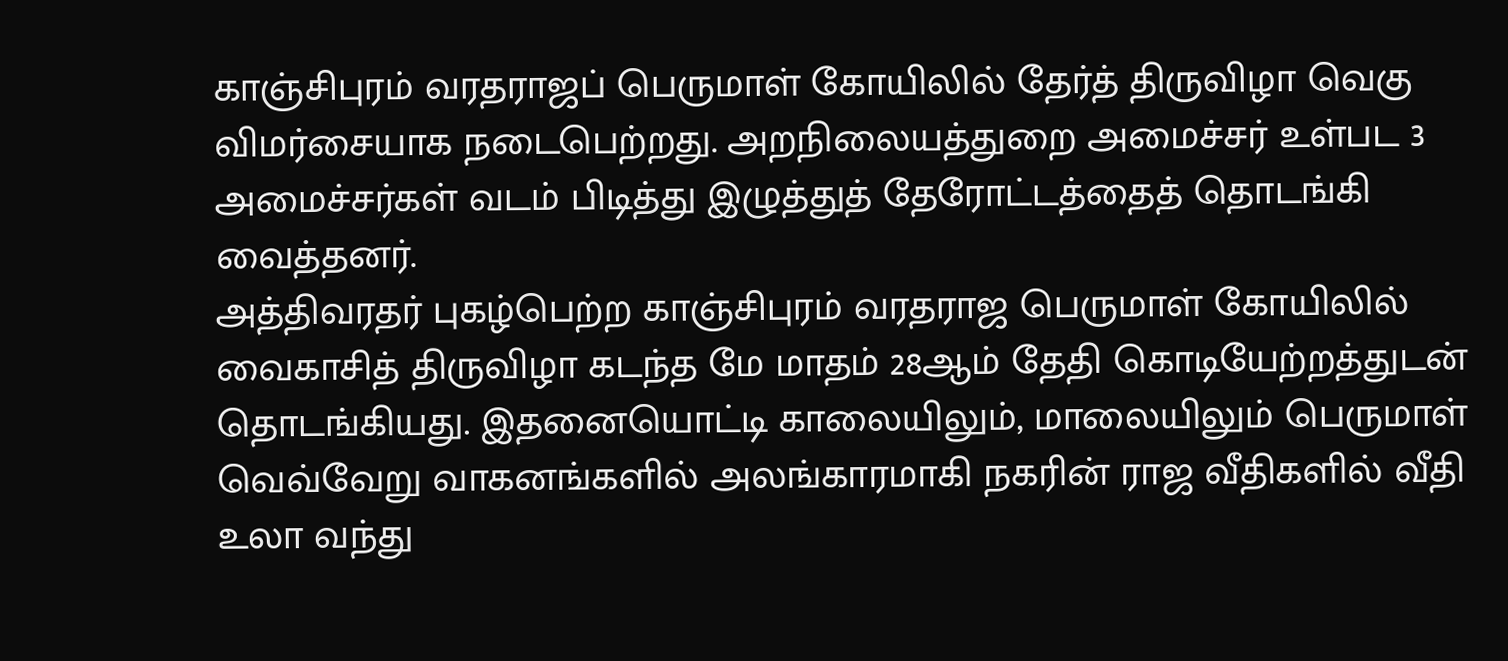காஞ்சிபுரம் வரதராஜப் பெருமாள் கோயிலில் தேர்த் திருவிழா வெகு விமர்சையாக நடைபெற்றது. அறநிலையத்துறை அமைச்சர் உள்பட 3 அமைச்சர்கள் வடம் பிடித்து இழுத்துத் தேரோட்டத்தைத் தொடங்கி வைத்தனர்.
அத்திவரதர் புகழ்பெற்ற காஞ்சிபுரம் வரதராஜ பெருமாள் கோயிலில் வைகாசித் திருவிழா கடந்த மே மாதம் 28ஆம் தேதி கொடியேற்றத்துடன் தொடங்கியது. இதனையொட்டி காலையிலும், மாலையிலும் பெருமாள் வெவ்வேறு வாகனங்களில் அலங்காரமாகி நகரின் ராஜ வீதிகளில் வீதி உலா வந்து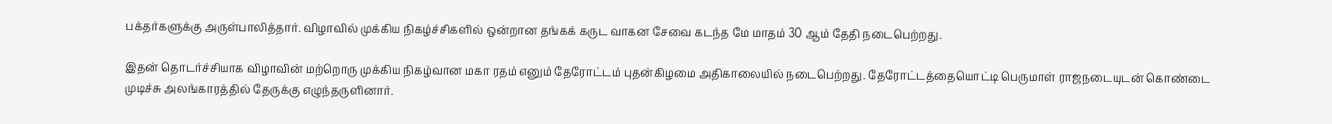பக்தர்களுக்கு அருள்பாலித்தார். விழாவில் முக்கிய நிகழ்ச்சிகளில் ஒன்றான தங்கக் கருட வாகன சேவை கடந்த மே மாதம் 30 ஆம் தேதி நடைபெற்றது.

இதன் தொடர்ச்சியாக விழாவின் மற்றொரு முக்கிய நிகழ்வான மகா ரதம் எனும் தேரோட்டம் புதன்கிழமை அதிகாலையில் நடைபெற்றது. தேரோட்டத்தையொட்டி பெருமாள் ராஜநடையுடன் கொண்டை முடிச்சு அலங்காரத்தில் தேருக்கு எழுந்தருளினார்.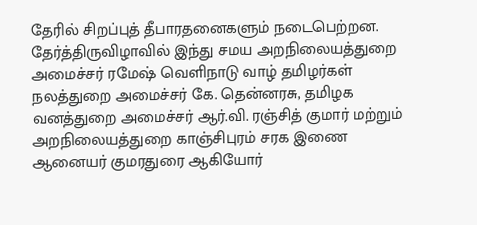தேரில் சிறப்புத் தீபாரதனைகளும் நடைபெற்றன. தேர்த்திருவிழாவில் இந்து சமய அறநிலையத்துறை அமைச்சர் ரமேஷ் வெளிநாடு வாழ் தமிழர்கள் நலத்துறை அமைச்சர் கே. தென்னரசு, தமிழக வனத்துறை அமைச்சர் ஆர்.வி. ரஞ்சித் குமார் மற்றும் அறநிலையத்துறை காஞ்சிபுரம் சரக இணை ஆனையர் குமரதுரை ஆகியோர்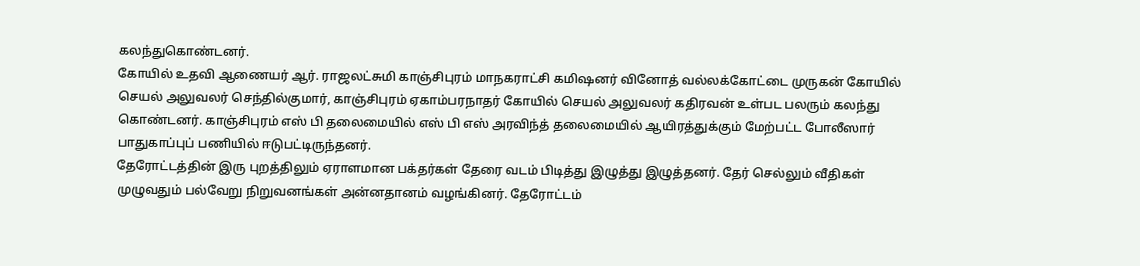கலந்துகொண்டனர்.
கோயில் உதவி ஆணையர் ஆர். ராஜலட்சுமி காஞ்சிபுரம் மாநகராட்சி கமிஷனர் வினோத் வல்லக்கோட்டை முருகன் கோயில் செயல் அலுவலர் செந்தில்குமார், காஞ்சிபுரம் ஏகாம்பரநாதர் கோயில் செயல் அலுவலர் கதிரவன் உள்பட பலரும் கலந்து கொண்டனர். காஞ்சிபுரம் எஸ் பி தலைமையில் எஸ் பி எஸ் அரவிந்த் தலைமையில் ஆயிரத்துக்கும் மேற்பட்ட போலீஸார் பாதுகாப்புப் பணியில் ஈடுபட்டிருந்தனர்.
தேரோட்டத்தின் இரு புறத்திலும் ஏராளமான பக்தர்கள் தேரை வடம் பிடித்து இழுத்து இழுத்தனர். தேர் செல்லும் வீதிகள் முழுவதும் பல்வேறு நிறுவனங்கள் அன்னதானம் வழங்கினர். தேரோட்டம்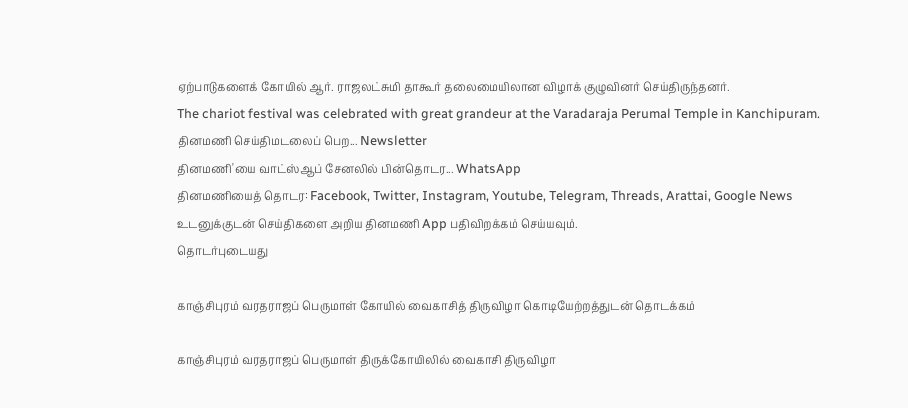ஏற்பாடுகளைக் கோயில் ஆர். ராஜலட்சுமி தாகூர் தலைமையிலான விழாக் குழுவினர் செய்திருந்தனர்.
The chariot festival was celebrated with great grandeur at the Varadaraja Perumal Temple in Kanchipuram.
தினமணி செய்திமடலைப் பெற... Newsletter
தினமணி'யை வாட்ஸ்ஆப் சேனலில் பின்தொடர... WhatsApp
தினமணியைத் தொடர: Facebook, Twitter, Instagram, Youtube, Telegram, Threads, Arattai, Google News
உடனுக்குடன் செய்திகளை அறிய தினமணி App பதிவிறக்கம் செய்யவும்.
தொடர்புடையது

காஞ்சிபுரம் வரதராஜப் பெருமாள் கோயில் வைகாசித் திருவிழா கொடியேற்றத்துடன் தொடக்கம்

காஞ்சிபுரம் வரதராஜப் பெருமாள் திருக்கோயிலில் வைகாசி திருவிழா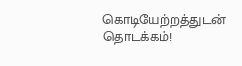கொடியேற்றத்துடன் தொடக்கம்!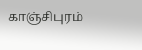காஞ்சிபுரம்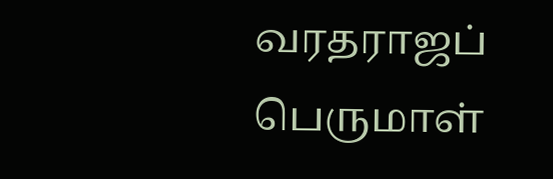வரதராஜப் பெருமாள்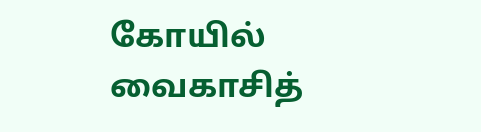கோயில் வைகாசித்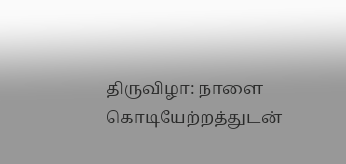திருவிழா: நாளை கொடியேற்றத்துடன்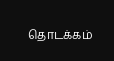தொடக்கம்